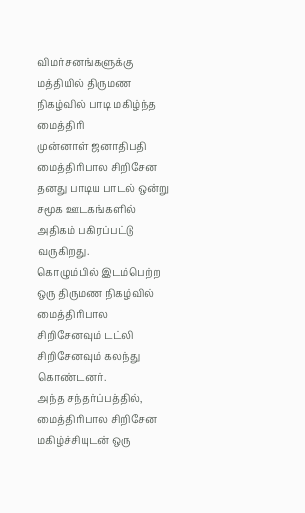விமர்சனங்களுக்கு மத்தியில் திருமண நிகழ்வில் பாடி மகிழ்ந்த மைத்திரி
முன்னாள் ஜனாதிபதி மைத்திரிபால சிறிசேன தனது பாடிய பாடல் ஒன்று சமூக ஊடகங்களில் அதிகம் பகிரப்பட்டு வருகிறது.
கொழும்பில் இடம்பெற்ற ஒரு திருமண நிகழ்வில் மைத்திரிபால சிறிசேனவும் டட்லி சிறிசேனவும் கலந்து கொண்டனர்.
அந்த சந்தர்ப்பத்தில், மைத்திரிபால சிறிசேன மகிழ்ச்சியுடன் ஒரு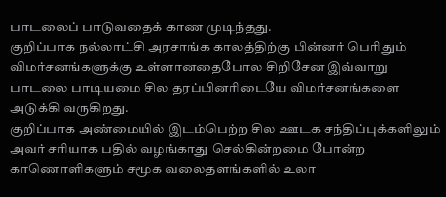பாடலைப் பாடுவதைக் காண முடிந்தது.
குறிப்பாக நல்லாட்சி அரசாங்க காலத்திற்கு பின்னர் பெரிதும் விமர்சனங்களுக்கு உள்ளானதைபோல சிறிசேன இவ்வாறு பாடலை பாடியமை சில தரப்பினரிடையே விமர்சனங்களை அடுக்கி வருகிறது.
குறிப்பாக அண்மையில் இடம்பெற்ற சில ஊடக சந்திப்புக்களிலும் அவர் சரியாக பதில் வழங்காது செல்கின்றமை போன்ற காணொளிகளும் சமூக வலைதளங்களில் உலா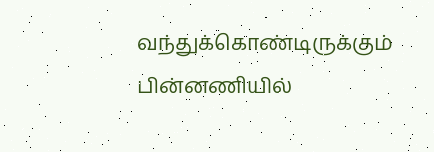வந்துக்கொண்டிருக்கும் பின்னணியில்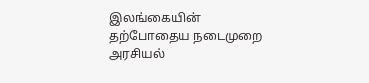இலங்கையின் தற்போதைய நடைமுறை அரசியல்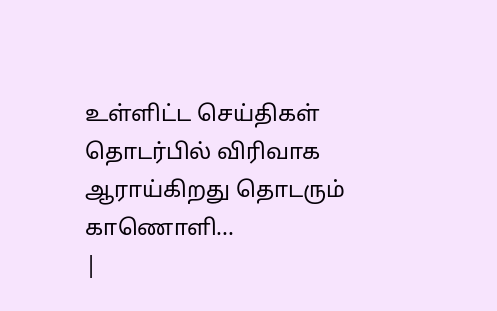உள்ளிட்ட செய்திகள் தொடர்பில் விரிவாக ஆராய்கிறது தொடரும் காணொளி...
|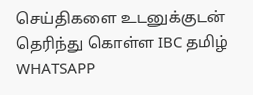செய்திகளை உடனுக்குடன் தெரிந்து கொள்ள IBC தமிழ் WHATSAPP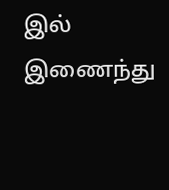இல் இணைந்து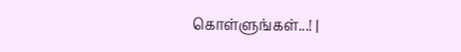கொள்ளுங்கள்...! |